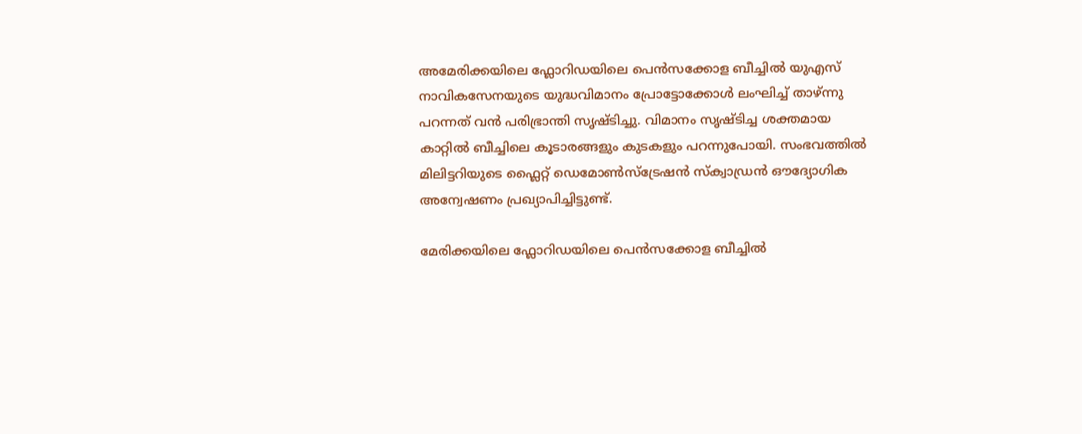അമേരിക്കയിലെ ഫ്ലോറിഡയിലെ പെൻസക്കോള ബീച്ചിൽ യുഎസ് നാവികസേനയുടെ യുദ്ധവിമാനം പ്രോട്ടോക്കോൾ ലംഘിച്ച് താഴ്ന്നു പറന്നത് വൻ പരിഭ്രാന്തി സൃഷ്ടിച്ചു. വിമാനം സൃഷ്ടിച്ച ശക്തമായ കാറ്റിൽ ബീച്ചിലെ കൂടാരങ്ങളും കുടകളും പറന്നുപോയി. സംഭവത്തിൽ മിലിട്ടറിയുടെ ഫ്ലൈറ്റ് ഡെമോൺസ്ട്രേഷൻ സ്ക്വാഡ്രൻ ഔദ്യോഗിക അന്വേഷണം പ്രഖ്യാപിച്ചിട്ടുണ്ട്.

മേരിക്കയിലെ ഫ്ലോറിഡയിലെ പെൻസക്കോള ബീച്ചിൽ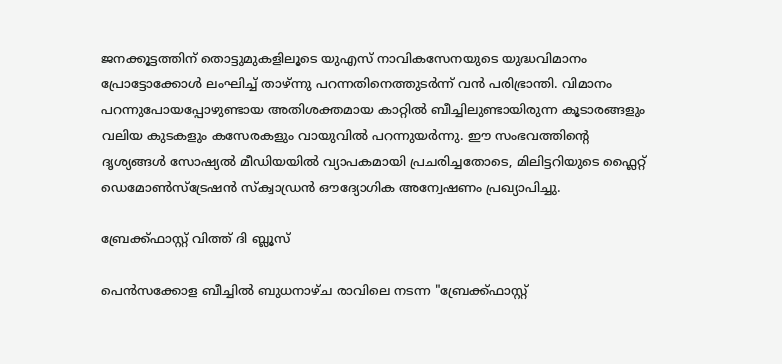ജനക്കൂട്ടത്തിന് തൊട്ടുമുകളിലൂടെ യുഎസ് നാവികസേനയുടെ യുദ്ധവിമാനം പ്രോട്ടോക്കോൾ ലംഘിച്ച് താഴ്ന്നു പറന്നതിനെത്തുടർന്ന് വൻ പരിഭ്രാന്തി. വിമാനം പറന്നുപോയപ്പോഴുണ്ടായ അതിശക്തമായ കാറ്റിൽ ബീച്ചിലുണ്ടായിരുന്ന കൂടാരങ്ങളും വലിയ കുടകളും കസേരകളും വായുവിൽ പറന്നുയർന്നു. ഈ സംഭവത്തിന്‍റെ ദൃശ്യങ്ങൾ സോഷ്യൽ മീഡിയയിൽ വ്യാപകമായി പ്രചരിച്ചതോടെ, മിലിട്ടറിയുടെ ഫ്ലൈറ്റ് ഡെമോൺസ്ട്രേഷൻ സ്ക്വാഡ്രൻ ഔദ്യോഗിക അന്വേഷണം പ്രഖ്യാപിച്ചു.

ബ്രേക്ക്ഫാസ്റ്റ് വിത്ത് ദി ബ്ലൂസ്

പെൻസക്കോള ബീച്ചിൽ ബുധനാഴ്ച രാവിലെ നടന്ന "ബ്രേക്ക്ഫാസ്റ്റ്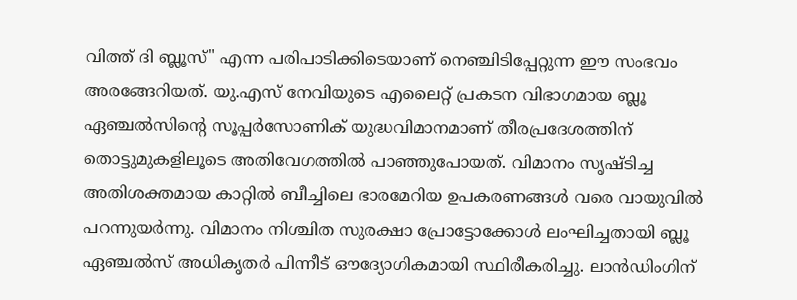വിത്ത് ദി ബ്ലൂസ്" എന്ന പരിപാടിക്കിടെയാണ് നെഞ്ചിടിപ്പേറ്റുന്ന ഈ സംഭവം അരങ്ങേറിയത്. യു.എസ് നേവിയുടെ എലൈറ്റ് പ്രകടന വിഭാഗമായ ബ്ലൂ ഏഞ്ചൽസിന്‍റെ സൂപ്പർസോണിക് യുദ്ധവിമാനമാണ് തീരപ്രദേശത്തിന് തൊട്ടുമുകളിലൂടെ അതിവേഗത്തിൽ പാഞ്ഞുപോയത്. വിമാനം സൃഷ്ടിച്ച അതിശക്തമായ കാറ്റിൽ ബീച്ചിലെ ഭാരമേറിയ ഉപകരണങ്ങൾ വരെ വായുവിൽ പറന്നുയർന്നു. വിമാനം നിശ്ചിത സുരക്ഷാ പ്രോട്ടോക്കോൾ ലംഘിച്ചതായി ബ്ലൂ ഏഞ്ചൽസ് അധികൃതർ പിന്നീട് ഔദ്യോഗികമായി സ്ഥിരീകരിച്ചു. ലാൻഡിംഗിന്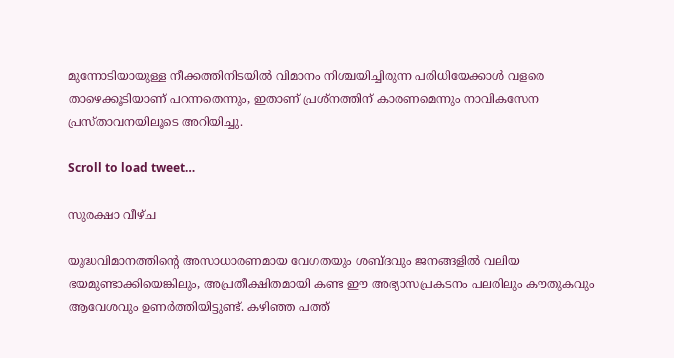മുന്നോടിയായുള്ള നീക്കത്തിനിടയിൽ വിമാനം നിശ്ചയിച്ചിരുന്ന പരിധിയേക്കാൾ വളരെ താഴെക്കൂടിയാണ് പറന്നതെന്നും, ഇതാണ് പ്രശ്നത്തിന് കാരണമെന്നും നാവികസേന പ്രസ്താവനയിലൂടെ അറിയിച്ചു.

Scroll to load tweet…

സുരക്ഷാ വീഴ്ച

യുദ്ധവിമാനത്തിന്‍റെ അസാധാരണമായ വേഗതയും ശബ്ദവും ജനങ്ങളിൽ വലിയ ഭയമുണ്ടാക്കിയെങ്കിലും, അപ്രതീക്ഷിതമായി കണ്ട ഈ അഭ്യാസപ്രകടനം പലരിലും കൗതുകവും ആവേശവും ഉണർത്തിയിട്ടുണ്ട്. കഴിഞ്ഞ പത്ത്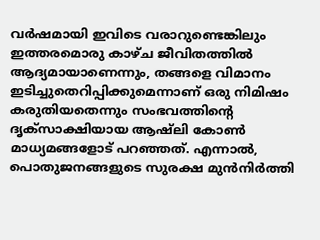വർഷമായി ഇവിടെ വരാറുണ്ടെങ്കിലും ഇത്തരമൊരു കാഴ്ച ജീവിതത്തിൽ ആദ്യമായാണെന്നും, തങ്ങളെ വിമാനം ഇടിച്ചുതെറിപ്പിക്കുമെന്നാണ് ഒരു നിമിഷം കരുതിയതെന്നും സംഭവത്തിന്‍റെ ദൃക്സാക്ഷിയായ ആഷ്‌ലി കോൺ മാധ്യമങ്ങളോട് പറ‌ഞ്ഞത്. എന്നാൽ, പൊതുജനങ്ങളുടെ സുരക്ഷ മുൻനിർത്തി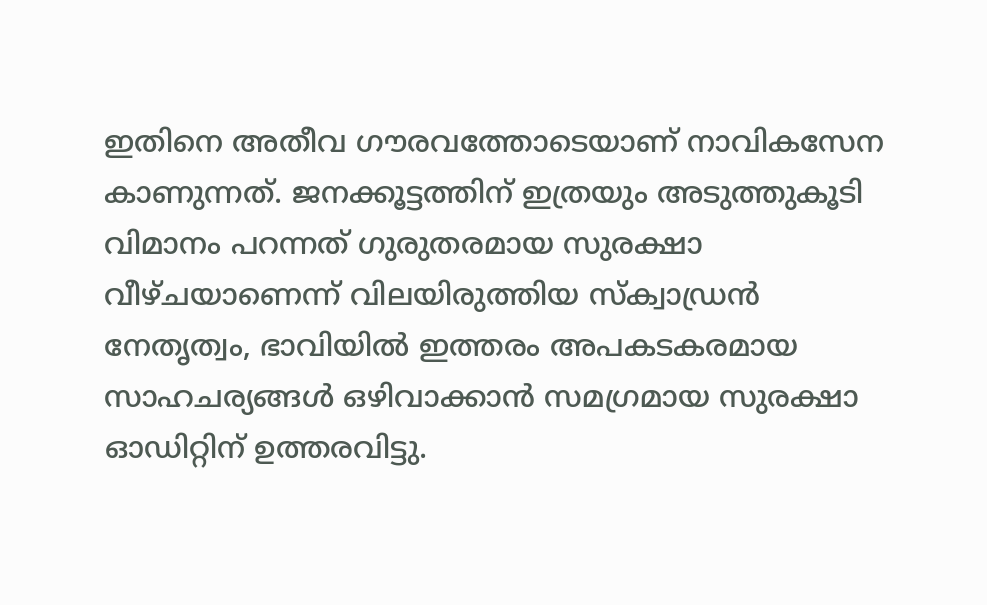ഇതിനെ അതീവ ഗൗരവത്തോടെയാണ് നാവികസേന കാണുന്നത്. ജനക്കൂട്ടത്തിന് ഇത്രയും അടുത്തുകൂടി വിമാനം പറന്നത് ഗുരുതരമായ സുരക്ഷാ വീഴ്ചയാണെന്ന് വിലയിരുത്തിയ സ്ക്വാഡ്രൻ നേതൃത്വം, ഭാവിയിൽ ഇത്തരം അപകടകരമായ സാഹചര്യങ്ങൾ ഒഴിവാക്കാൻ സമഗ്രമായ സുരക്ഷാ ഓഡിറ്റിന് ഉത്തരവിട്ടു.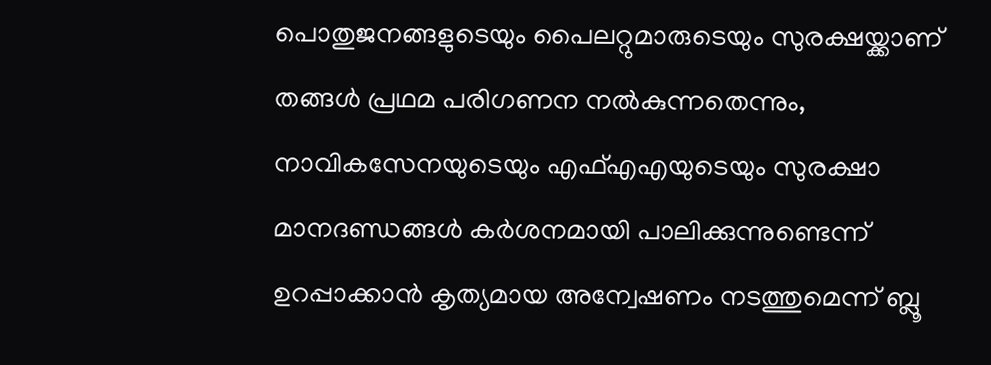പൊതുജനങ്ങളുടെയും പൈലറ്റുമാരുടെയും സുരക്ഷയ്ക്കാണ് തങ്ങൾ പ്രഥമ പരിഗണന നൽകുന്നതെന്നും, നാവികസേനയുടെയും എഫ്എഎയുടെയും സുരക്ഷാ മാനദണ്ഡങ്ങൾ കർശനമായി പാലിക്കുന്നുണ്ടെന്ന് ഉറപ്പാക്കാൻ കൃത്യമായ അന്വേഷണം നടത്തുമെന്ന് ബ്ലൂ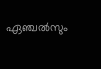ഏഞ്ചൽസും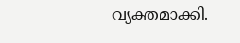വ്യക്തമാക്കി.